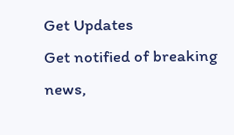Get Updates
Get notified of breaking news,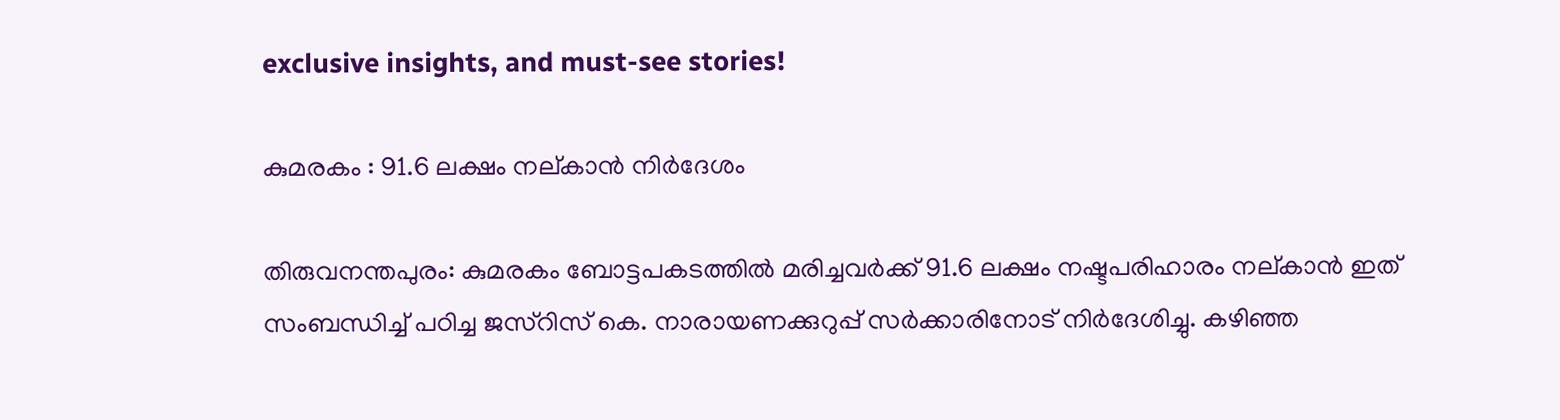exclusive insights, and must-see stories!

കുമരകം : 91.6 ലക്ഷം നല്കാന്‍ നിര്‍ദേശം

തിരുവനന്തപുരം: കുമരകം ബോട്ടപകടത്തില്‍ മരിച്ചവര്‍ക്ക് 91.6 ലക്ഷം നഷ്ടപരിഹാരം നല്കാന്‍ ഇത് സംബന്ധിച്ച് പഠിച്ച ജസ്റിസ് കെ. നാരായണക്കുറുപ്പ് സര്‍ക്കാരിനോട് നിര്‍ദേശിച്ചു. കഴിഞ്ഞ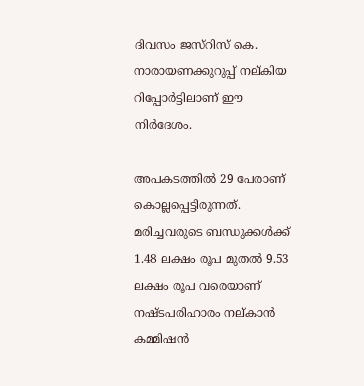ദിവസം ജസ്റിസ് കെ. നാരായണക്കുറുപ്പ് നല്കിയ റിപ്പോര്‍ട്ടിലാണ് ഈ നിര്‍ദേശം.

അപകടത്തില്‍ 29 പേരാണ് കൊല്ലപ്പെട്ടിരുന്നത്. മരിച്ചവരുടെ ബന്ധുക്കള്‍ക്ക് 1.48 ലക്ഷം രൂപ മുതല്‍ 9.53 ലക്ഷം രൂപ വരെയാണ് നഷ്ടപരിഹാരം നല്കാന്‍ കമ്മിഷന്‍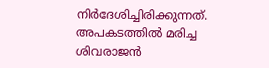നിര്‍ദേശിച്ചിരിക്കുന്നത്. അപകടത്തില്‍ മരിച്ച ശിവരാജന്‍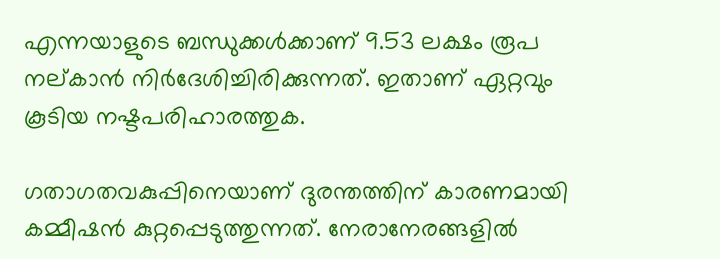എന്നയാളുടെ ബന്ധുക്കള്‍ക്കാണ് 9.53 ലക്ഷം രൂപ നല്കാന്‍ നിര്‍ദേശിച്ചിരിക്കുന്നത്. ഇതാണ് ഏറ്റവും കൂടിയ നഷ്ടപരിഹാരത്തുക.

ഗതാഗതവകുപ്പിനെയാണ് ദുരന്തത്തിന് കാരണമായി കമ്മീഷന്‍ കുറ്റപ്പെടുത്തുന്നത്. നേരാനേരങ്ങളില്‍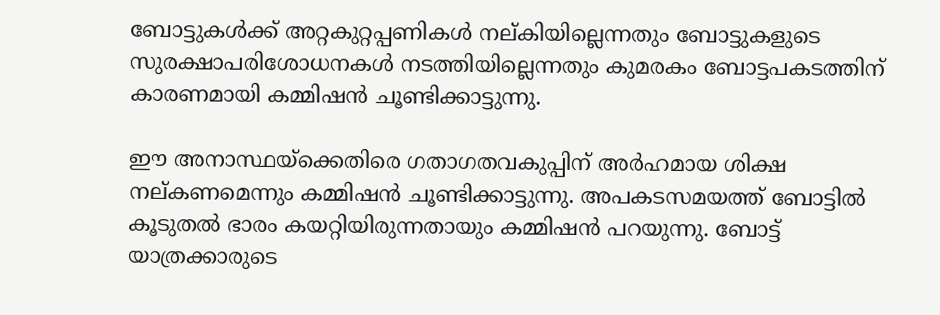ബോട്ടുകള്‍ക്ക് അറ്റകുറ്റപ്പണികള്‍ നല്കിയില്ലെന്നതും ബോട്ടുകളുടെ സുരക്ഷാപരിശോധനകള്‍ നടത്തിയില്ലെന്നതും കുമരകം ബോട്ടപകടത്തിന് കാരണമായി കമ്മിഷന്‍ ചൂണ്ടിക്കാട്ടുന്നു.

ഈ അനാസ്ഥയ്ക്കെതിരെ ഗതാഗതവകുപ്പിന് അര്‍ഹമായ ശിക്ഷ നല്കണമെന്നും കമ്മിഷന്‍ ചൂണ്ടിക്കാട്ടുന്നു. അപകടസമയത്ത് ബോട്ടില്‍ കൂടുതല്‍ ഭാരം കയറ്റിയിരുന്നതായും കമ്മിഷന്‍ പറയുന്നു. ബോട്ട് യാത്രക്കാരുടെ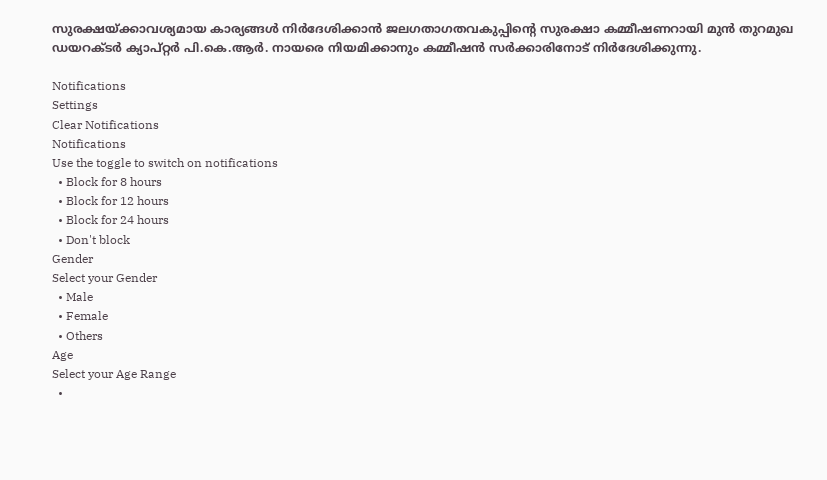സുരക്ഷയ്ക്കാവശ്യമായ കാര്യങ്ങള്‍ നിര്‍ദേശിക്കാന്‍ ജലഗതാഗതവകുപ്പിന്റെ സുരക്ഷാ കമ്മീഷണറായി മുന്‍ തുറമുഖ ഡയറക്ടര്‍ ക്യാപ്റ്റര്‍ പി.കെ.ആര്‍. നായരെ നിയമിക്കാനും കമ്മീഷന്‍ സര്‍ക്കാരിനോട് നിര്‍ദേശിക്കുന്നു.

Notifications
Settings
Clear Notifications
Notifications
Use the toggle to switch on notifications
  • Block for 8 hours
  • Block for 12 hours
  • Block for 24 hours
  • Don't block
Gender
Select your Gender
  • Male
  • Female
  • Others
Age
Select your Age Range
  •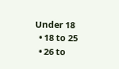Under 18
  • 18 to 25
  • 26 to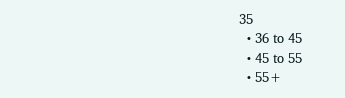35
  • 36 to 45
  • 45 to 55
  • 55+